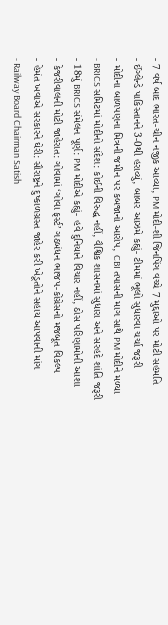- 7 વર્ષ બાદ ભારત-ચીન નજીક આવ્યા, PM મોદી-શી જિનપિંગ વચ્ચે 7 મુદ્દાઓ પર મોટી સહમતિ
- ઈંગ્લેન્ડે પાકિસ્તાનને 3-0થી હરાવ્યું, બાબર આઝમે કહ્યું- ટીમમાં ભૂલો સુધારવા ચર્ચા જરૂરી
- મોદીના બાળપણના મિત્રની જમીન પર કબજાનો આરોપ, CBI તપાસની માગ સાથે PM મોદીને મળ્યા
- BRICS સમિટમાં મોદીનો સંદેશ: કોઈની વિરુદ્ધ નહીં, વૈશ્વિક શાસનમાં સુધારા અને સરહદે શાંતિ જરૂરી
- 18મું BRICS સંમેલન પૂર્ણ: PM મોદીએ કહ્યું- હવે દુનિયાને વિચાર નહીં, ઠોસ પરિણામોની આશા
- કેજરીવાલની મોટી જાહેરાત: ગોવામાં ‘ગોવા ફર્સ્ટ’ ગઠબંધન ભાજપ-કોંગ્રેસનો મજબૂત વિકલ્પ
- હેમંત ખવાએ સરકારને ઘેરી: સૌરાષ્ટ્રને દુષ્કાળગ્રસ્ત જાહેર કરી ખેડૂતોને સહાય આપવાની માંગ
- Railway Board Chairman Satish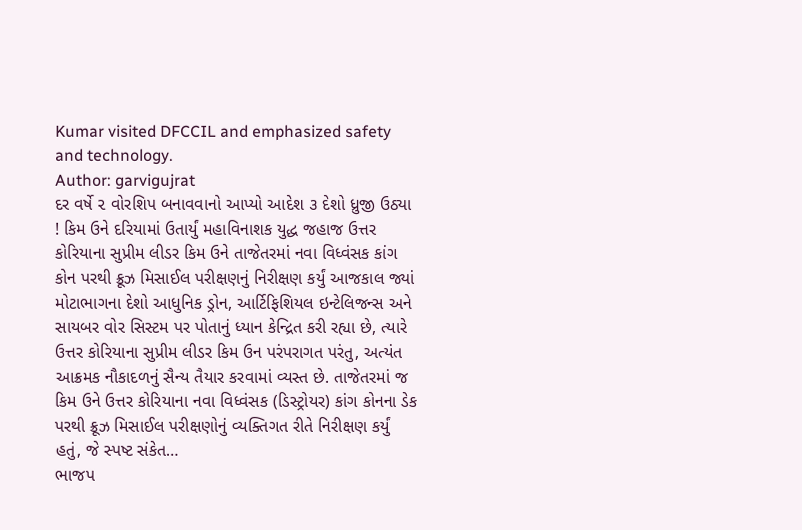Kumar visited DFCCIL and emphasized safety and technology.
Author: garvigujrat
દર વર્ષે ૨ વોરશિપ બનાવવાનો આપ્યો આદેશ ૩ દેશો ધ્રુજી ઉઠ્યા ! કિમ ઉને દરિયામાં ઉતાર્યું મહાવિનાશક યુદ્ધ જહાજ ઉત્તર કોરિયાના સુપ્રીમ લીડર કિમ ઉને તાજેતરમાં નવા વિધ્વંસક કાંગ કોન પરથી ક્રૂઝ મિસાઈલ પરીક્ષણનું નિરીક્ષણ કર્યું આજકાલ જ્યાં મોટાભાગના દેશો આધુનિક ડ્રોન, આર્ટિફિશિયલ ઇન્ટેલિજન્સ અને સાયબર વોર સિસ્ટમ પર પોતાનું ધ્યાન કેન્દ્રિત કરી રહ્યા છે, ત્યારે ઉત્તર કોરિયાના સુપ્રીમ લીડર કિમ ઉન પરંપરાગત પરંતુ, અત્યંત આક્રમક નૌકાદળનું સૈન્ય તૈયાર કરવામાં વ્યસ્ત છે. તાજેતરમાં જ કિમ ઉને ઉત્તર કોરિયાના નવા વિધ્વંસક (ડિસ્ટ્રોયર) કાંગ કોનના ડેક પરથી ક્રૂઝ મિસાઈલ પરીક્ષણોનું વ્યક્તિગત રીતે નિરીક્ષણ કર્યું હતું, જે સ્પષ્ટ સંકેત…
ભાજપ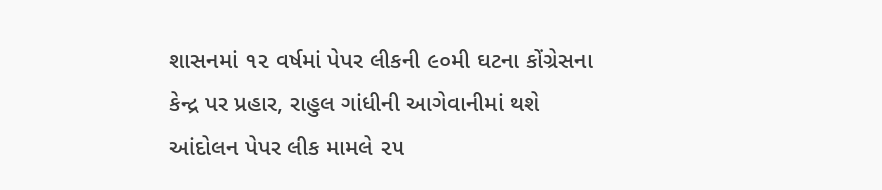શાસનમાં ૧૨ વર્ષમાં પેપર લીકની ૯૦મી ઘટના કોંગ્રેસના કેન્દ્ર પર પ્રહાર, રાહુલ ગાંધીની આગેવાનીમાં થશે આંદોલન પેપર લીક મામલે ૨૫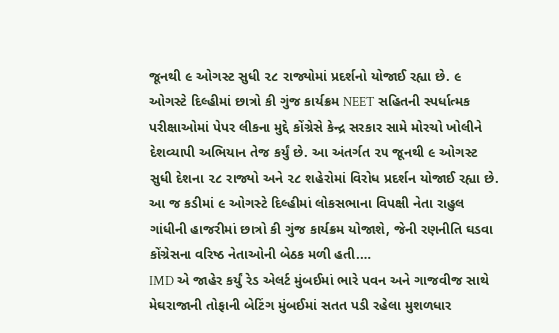જૂનથી ૯ ઓગસ્ટ સુધી ૨૮ રાજ્યોમાં પ્રદર્શનો યોજાઈ રહ્યા છે. ૯ ઓગસ્ટે દિલ્હીમાં છાત્રો કી ગુંજ કાર્યક્રમ NEET સહિતની સ્પર્ધાત્મક પરીક્ષાઓમાં પેપર લીકના મુદ્દે કોંગ્રેસે કેન્દ્ર સરકાર સામે મોરચો ખોલીને દેશવ્યાપી અભિયાન તેજ કર્યું છે. આ અંતર્ગત ૨૫ જૂનથી ૯ ઓગસ્ટ સુધી દેશના ૨૮ રાજ્યો અને ૨૮ શહેરોમાં વિરોધ પ્રદર્શન યોજાઈ રહ્યા છે. આ જ કડીમાં ૯ ઓગસ્ટે દિલ્હીમાં લોકસભાના વિપક્ષી નેતા રાહુલ ગાંધીની હાજરીમાં છાત્રો કી ગુંજ કાર્યક્રમ યોજાશે, જેની રણનીતિ ઘડવા કોંગ્રેસના વરિષ્ઠ નેતાઓની બેઠક મળી હતી.…
IMD એ જાહેર કર્યું રેડ એલર્ટ મુંબઈમાં ભારે પવન અને ગાજવીજ સાથે મેઘરાજાની તોફાની બેટિંગ મુંબઈમાં સતત પડી રહેલા મુશળધાર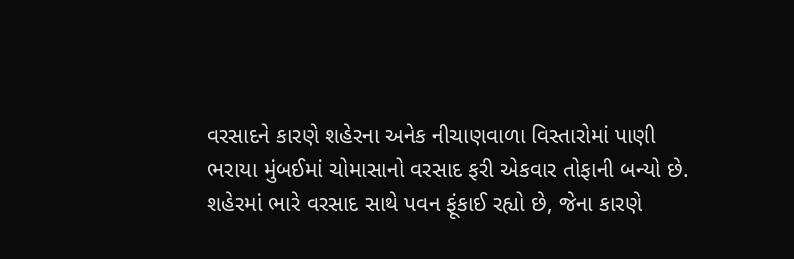વરસાદને કારણે શહેરના અનેક નીચાણવાળા વિસ્તારોમાં પાણી ભરાયા મુંબઈમાં ચોમાસાનો વરસાદ ફરી એકવાર તોફાની બન્યો છે. શહેરમાં ભારે વરસાદ સાથે પવન ફૂંકાઈ રહ્યો છે, જેના કારણે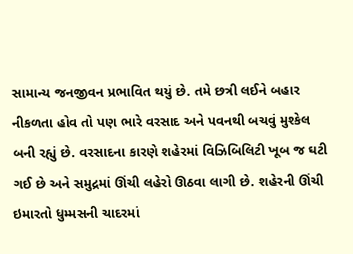સામાન્ય જનજીવન પ્રભાવિત થયું છે. તમે છત્રી લઈને બહાર નીકળતા હોવ તો પણ ભારે વરસાદ અને પવનથી બચવું મુશ્કેલ બની રહ્યું છે. વરસાદના કારણે શહેરમાં વિઝિબિલિટી ખૂબ જ ઘટી ગઈ છે અને સમુદ્રમાં ઊંચી લહેરો ઊઠવા લાગી છે. શહેરની ઊંચી ઇમારતો ધુમ્મસની ચાદરમાં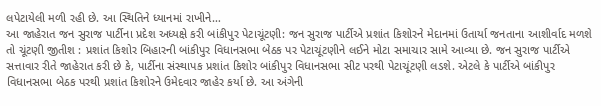લપેટાયેલી મળી રહી છે. આ સ્થિતિને ધ્યાનમાં રાખીને…
આ જાહેરાત જન સુરાજ પાર્ટીના પ્રદેશ અધ્યક્ષે કરી બાંકીપુર પેટાચૂંટણી: જન સુરાજ પાર્ટીએ પ્રશાંત કિશોરને મેદાનમાં ઉતાર્યા જનતાના આશીર્વાદ મળશે તો ચૂંટણી જીતીશ : પ્રશાંત કિશોર બિહારની બાંકીપુર વિધાનસભા બેઠક પર પેટાચૂંટણીને લઈને મોટા સમાચાર સામે આવ્યા છે. જન સુરાજ પાર્ટીએ સત્તાવાર રીતે જાહેરાત કરી છે કે, પાર્ટીના સંસ્થાપક પ્રશાંત કિશોર બાંકીપુર વિધાનસભા સીટ પરથી પેટાચૂંટણી લડશે. એટલે કે પાર્ટીએ બાંકીપુર વિધાનસભા બેઠક પરથી પ્રશાંત કિશોરને ઉમેદવાર જાહેર કર્યા છે. આ અંગેની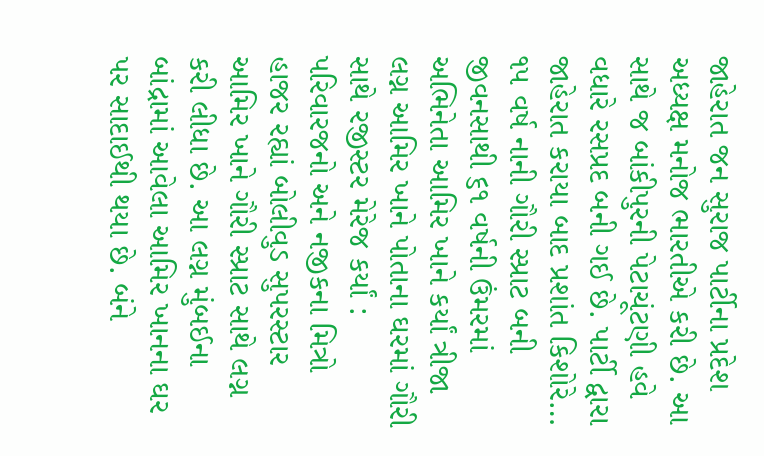જાહેરાત જન સુરાજ પાર્ટીના પ્રદેશ અધ્યક્ષ મનોજ ભારતીએ કરી છે. આ સાથે જ બાંકીપુરની પેટાચૂંટણી હવે વધારે રસપ્રદ બની ગઈ છે. પાર્ટી દ્વારા જાહેરાત કરાયા બાદ પ્રશાંત કિશોરે…
૧૫ વર્ષ નાની ગૌરી સ્પ્રાટ બની જીવનસાથી ૬૧ વર્ષની ઉંમરમાં અભિનેતા આમિર ખાને કર્યાં ત્રીજા લગ્ન આમિર ખાને પોતાના ઘરમાં ગૌરી સાથે રજીસ્ટર મેરેજ કર્યાં : પરિવારજનો અને નજીકના મિત્રો હાજર રહ્યાં બોલીવુડ સુપરસ્ટાર આમિર ખાને ગૌરી સ્પ્રાટ સાથે લગ્ન કરી લીધા છે. આ લગ્ન મુંબઈના બાંદ્રામાં આવેલા આમિર ખાનના ઘર પર સાદાઈથી થયા છે. બંને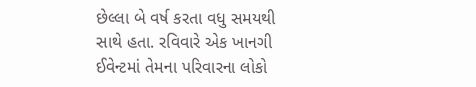છેલ્લા બે વર્ષ કરતા વધુ સમયથી સાથે હતા. રવિવારે એક ખાનગી ઈવેન્ટમાં તેમના પરિવારના લોકો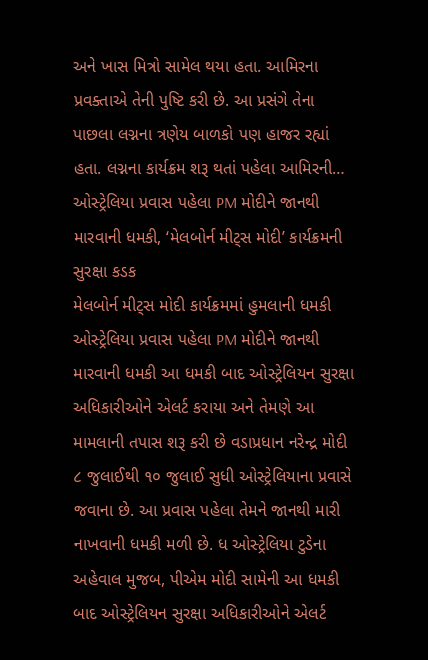અને ખાસ મિત્રો સામેલ થયા હતા. આમિરના પ્રવક્તાએ તેની પુષ્ટિ કરી છે. આ પ્રસંગે તેના પાછલા લગ્નના ત્રણેય બાળકો પણ હાજર રહ્યાં હતા. લગ્નના કાર્યક્રમ શરૂ થતાં પહેલા આમિરની…
ઓસ્ટ્રેલિયા પ્રવાસ પહેલા PM મોદીને જાનથી મારવાની ધમકી, ‘મેલબોર્ન મીટ્સ મોદી’ કાર્યક્રમની સુરક્ષા કડક
મેલબોર્ન મીટ્સ મોદી કાર્યક્રમમાં હુમલાની ધમકી ઓસ્ટ્રેલિયા પ્રવાસ પહેલા PM મોદીને જાનથી મારવાની ધમકી આ ધમકી બાદ ઓસ્ટ્રેલિયન સુરક્ષા અધિકારીઓને એલર્ટ કરાયા અને તેમણે આ મામલાની તપાસ શરૂ કરી છે વડાપ્રધાન નરેન્દ્ર મોદી ૮ જુલાઈથી ૧૦ જુલાઈ સુધી ઓસ્ટ્રેલિયાના પ્રવાસે જવાના છે. આ પ્રવાસ પહેલા તેમને જાનથી મારી નાખવાની ધમકી મળી છે. ધ ઓસ્ટ્રેલિયા ટુડેના અહેવાલ મુજબ, પીએમ મોદી સામેની આ ધમકી બાદ ઓસ્ટ્રેલિયન સુરક્ષા અધિકારીઓને એલર્ટ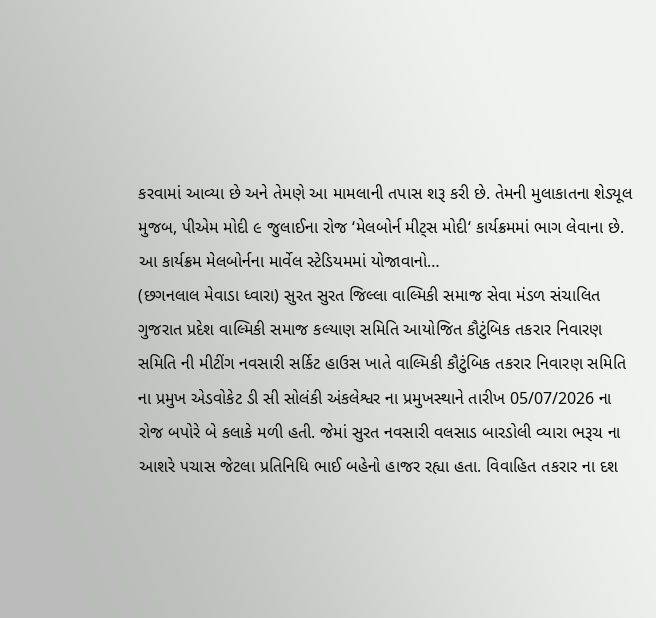કરવામાં આવ્યા છે અને તેમણે આ મામલાની તપાસ શરૂ કરી છે. તેમની મુલાકાતના શેડ્યૂલ મુજબ, પીએમ મોદી ૯ જુલાઈના રોજ ‘મેલબોર્ન મીટ્સ મોદી‘ કાર્યક્રમમાં ભાગ લેવાના છે. આ કાર્યક્રમ મેલબોર્નના માર્વેલ સ્ટેડિયમમાં યોજાવાનો…
(છગનલાલ મેવાડા ધ્વારા) સુરત સુરત જિલ્લા વાલ્મિકી સમાજ સેવા મંડળ સંચાલિત ગુજરાત પ્રદેશ વાલ્મિકી સમાજ કલ્યાણ સમિતિ આયોજિત કૌટુંબિક તકરાર નિવારણ સમિતિ ની મીટીંગ નવસારી સર્કિટ હાઉસ ખાતે વાલ્મિકી કૌટુંબિક તકરાર નિવારણ સમિતિ ના પ્રમુખ એડવોકેટ ડી સી સોલંકી અંકલેશ્વર ના પ્રમુખસ્થાને તારીખ 05/07/2026 ના રોજ બપોરે બે કલાકે મળી હતી. જેમાં સુરત નવસારી વલસાડ બારડોલી વ્યારા ભરૂચ ના આશરે પચાસ જેટલા પ્રતિનિધિ ભાઈ બહેનો હાજર રહ્યા હતા. વિવાહિત તકરાર ના દશ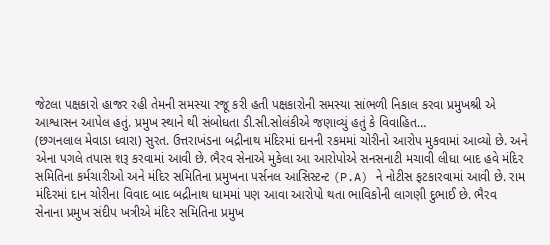જેટલા પક્ષકારો હાજર રહી તેમની સમસ્યા રજૂ કરી હતી પક્ષકારોની સમસ્યા સાંભળી નિકાલ કરવા પ્રમુખશ્રી એ આશ્વાસન આપેલ હતું. પ્રમુખ સ્થાને થી સંબોધતા ડી.સી.સોલંકીએ જણાવ્યું હતું કે વિવાહિત…
(છગનલાલ મેવાડા ધ્વારા) સુરત. ઉત્તરાખંડના બદ્રીનાથ મંદિરમાં દાનની રકમમાં ચોરીનો આરોપ મુકવામાં આવ્યો છે. અને એના પગલે તપાસ શરૂ કરવામાં આવી છે. ભૈરવ સેનાએ મુકેલા આ આરોપોએ સનસનાટી મચાવી લીધા બાદ હવે મંદિર સમિતિના કર્મચારીઓ અને મંદિર સમિતિના પ્રમુખના પર્સનલ આસિસ્ટન્ટ (P.A) ને નોટીસ ફટકારવામાં આવી છે. રામ મંદિરમાં દાન ચોરીના વિવાદ બાદ બદ્રીનાથ ધામમાં પણ આવા આરોપો થતા ભાવિકોની લાગણી દુભાઈ છે. ભૈરવ સેનાના પ્રમુખ સંદીપ ખત્રીએ મંદિર સમિતિના પ્રમુખ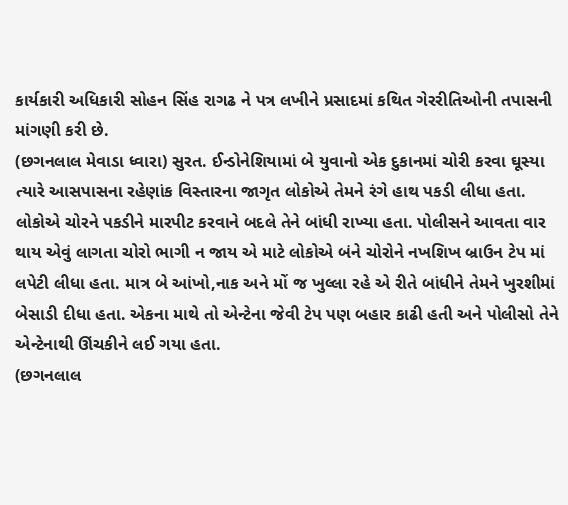કાર્યકારી અધિકારી સોહન સિંહ રાગઢ ને પત્ર લખીને પ્રસાદમાં કથિત ગેરરીતિઓની તપાસની માંગણી કરી છે.
(છગનલાલ મેવાડા ધ્વારા) સુરત. ઈન્ડોનેશિયામાં બે યુવાનો એક દુકાનમાં ચોરી કરવા ઘૂસ્યા ત્યારે આસપાસના રહેણાંક વિસ્તારના જાગૃત લોકોએ તેમને રંગે હાથ પકડી લીધા હતા. લોકોએ ચોરને પકડીને મારપીટ કરવાને બદલે તેને બાંધી રાખ્યા હતા. પોલીસને આવતા વાર થાય એવું લાગતા ચોરો ભાગી ન જાય એ માટે લોકોએ બંને ચોરોને નખશિખ બ્રાઉન ટેપ માં લપેટી લીધા હતા. માત્ર બે આંખો,નાક અને મોં જ ખુલ્લા રહે એ રીતે બાંધીને તેમને ખુરશીમાં બેસાડી દીધા હતા. એકના માથે તો એન્ટેના જેવી ટેપ પણ બહાર કાઢી હતી અને પોલીસો તેને એન્ટેનાથી ઊંચકીને લઈ ગયા હતા.
(છગનલાલ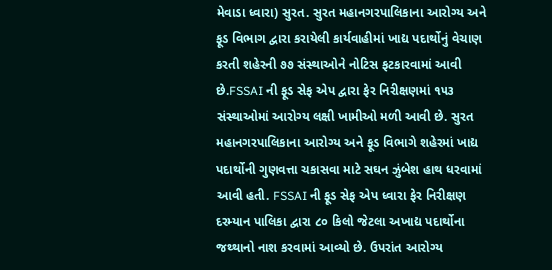મેવાડા ધ્વારા) સુરત. સુરત મહાનગરપાલિકાના આરોગ્ય અને ફૂડ વિભાગ દ્વારા કરાયેલી કાર્યવાહીમાં ખાદ્ય પદાર્થોનું વેચાણ કરતી શહેરની ૭૭ સંસ્થાઓને નોટિસ ફટકારવામાં આવી છે.FSSAI ની ફૂડ સેફ એપ દ્વારા ફેર નિરીક્ષણમાં ૧૫૩ સંસ્થાઓમાં આરોગ્ય લક્ષી ખામીઓ મળી આવી છે. સુરત મહાનગરપાલિકાના આરોગ્ય અને ફૂડ વિભાગે શહેરમાં ખાદ્ય પદાર્થોની ગુણવત્તા ચકાસવા માટે સઘન ઝુંબેશ હાથ ધરવામાં આવી હતી. FSSAI ની ફૂડ સેફ એપ ધ્વારા ફેર નિરીક્ષણ દરમ્યાન પાલિકા દ્વારા ૮૦ કિલો જેટલા અખાદ્ય પદાર્થોના જથ્થાનો નાશ કરવામાં આવ્યો છે. ઉપરાંત આરોગ્ય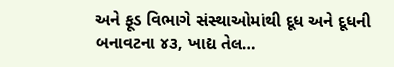અને ફૂડ વિભાગે સંસ્થાઓમાંથી દૂધ અને દૂધની બનાવટના ૪૩, ખાદ્ય તેલ…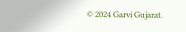© 2024 Garvi Gujarat.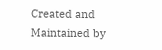Created and Maintained by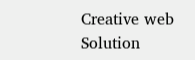Creative web Solution